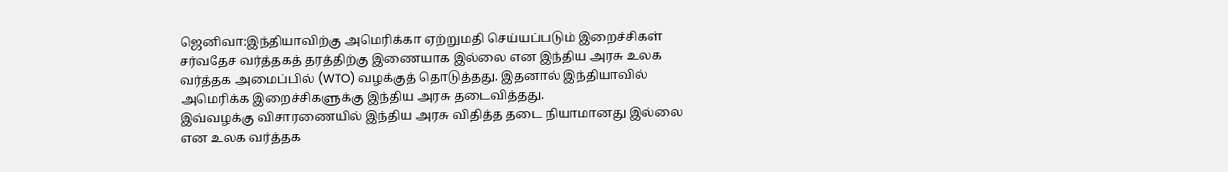ஜெனிவா:இந்தியாவிற்கு அமெரிக்கா ஏற்றுமதி செய்யப்படும் இறைச்சிகள் சர்வதேச வர்த்தகத் தரத்திற்கு இணையாக இல்லை என இந்திய அரசு உலக வர்த்தக அமைப்பில் (WTO) வழக்குத் தொடுத்தது. இதனால் இந்தியாவில் அமெரிக்க இறைச்சிகளுக்கு இந்திய அரசு தடைவித்தது.
இவ்வழக்கு விசாரணையில் இந்திய அரசு விதித்த தடை நியாமானது இல்லை என உலக வர்த்தக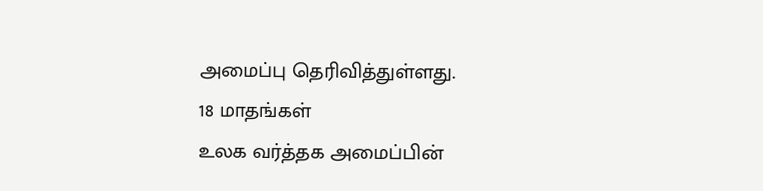அமைப்பு தெரிவித்துள்ளது.
18 மாதங்கள்
உலக வர்த்தக அமைப்பின்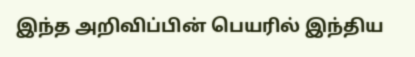இந்த அறிவிப்பின் பெயரில் இந்திய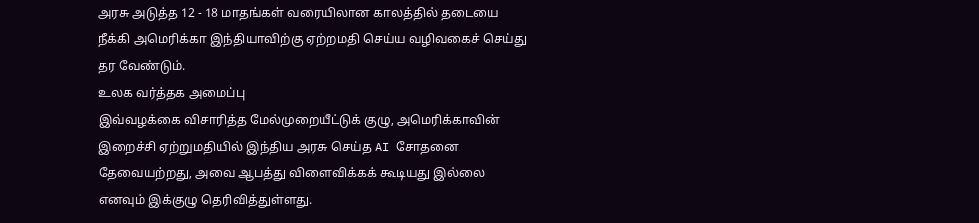அரசு அடுத்த 12 - 18 மாதங்கள் வரையிலான காலத்தில் தடையை நீக்கி அமெரிக்கா இந்தியாவிற்கு ஏற்றமதி செய்ய வழிவகைச் செய்து தர வேண்டும்.
உலக வர்த்தக அமைப்பு
இவ்வழக்கை விசாரித்த மேல்முறையீட்டுக் குழு, அமெரிக்காவின் இறைச்சி ஏற்றுமதியில் இந்திய அரசு செய்த AI சோதனை தேவையற்றது, அவை ஆபத்து விளைவிக்கக் கூடியது இல்லை எனவும் இக்குழு தெரிவித்துள்ளது.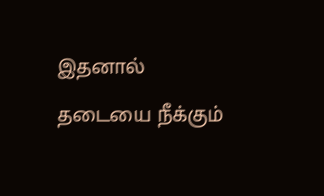இதனால் தடையை நீக்கும்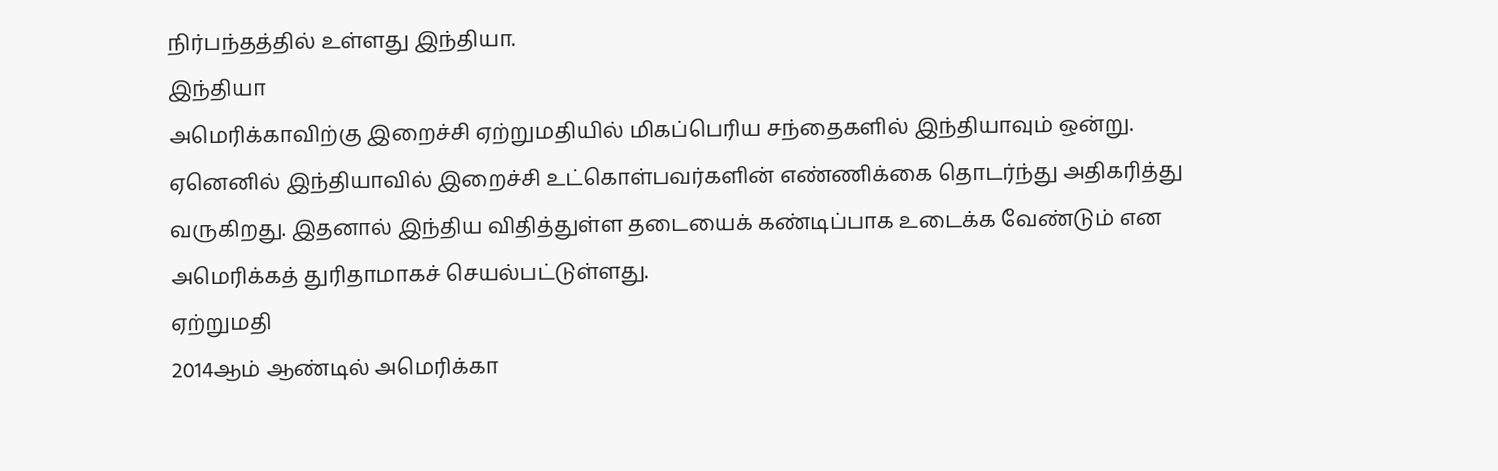நிர்பந்தத்தில் உள்ளது இந்தியா.
இந்தியா
அமெரிக்காவிற்கு இறைச்சி ஏற்றுமதியில் மிகப்பெரிய சந்தைகளில் இந்தியாவும் ஒன்று. ஏனெனில் இந்தியாவில் இறைச்சி உட்கொள்பவர்களின் எண்ணிக்கை தொடர்ந்து அதிகரித்து வருகிறது. இதனால் இந்திய விதித்துள்ள தடையைக் கண்டிப்பாக உடைக்க வேண்டும் என அமெரிக்கத் துரிதாமாகச் செயல்பட்டுள்ளது.
ஏற்றுமதி
2014ஆம் ஆண்டில் அமெரிக்கா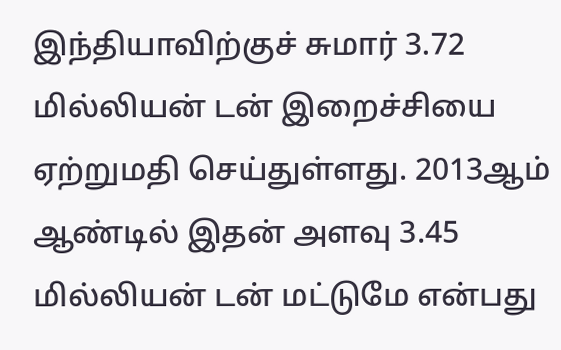இந்தியாவிற்குச் சுமார் 3.72 மில்லியன் டன் இறைச்சியை ஏற்றுமதி செய்துள்ளது. 2013ஆம் ஆண்டில் இதன் அளவு 3.45 மில்லியன் டன் மட்டுமே என்பது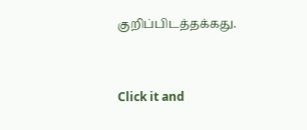குறிப்பிடத்தக்கது.


Click it and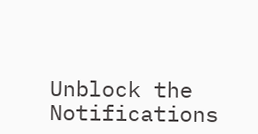Unblock the Notifications